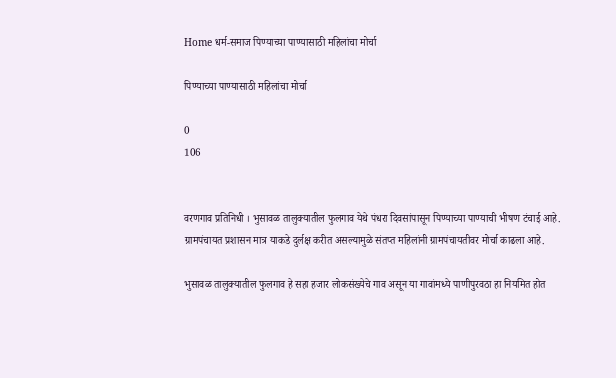Home धर्म-समाज पिण्याच्या पाण्यासाठी महिलांचा मोर्चा

पिण्याच्या पाण्यासाठी महिलांचा मोर्चा

0
106


वरणगाव प्रतिनिधी । भुसावळ तालुक्यातील फुलगाव येथे पंधरा दिवसांपासून पिण्याच्या पाण्याची भीषण टंचाई आहे. ग्रामपंचायत प्रशासन मात्र याकडे दुर्लक्ष करीत असल्यामुळे संतप्त महिलांनी ग्रामपंचायतीवर मोर्चा काढला आहे.

भुसावळ तालुक्यातील फुलगाव हे सहा हजार लोकसंख्येचे गाव असून या गावांमध्ये पाणीपुरवठा हा नियमित होत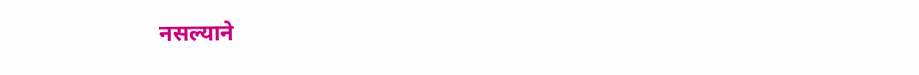नसल्याने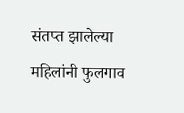संतप्त झालेल्या महिलांनी फुलगाव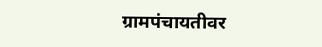ग्रामपंचायतीवर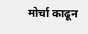मोर्चा काढून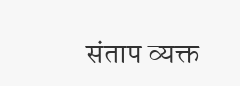संताप व्यक्त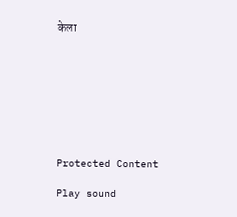केला








Protected Content

Play sound